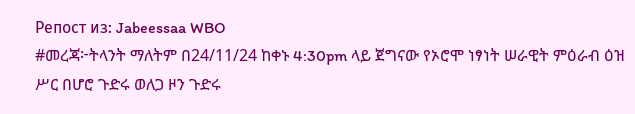Репост из: Jabeessaa WBO
#መረጃ፦ትላንት ማለትም በ24/11/24 ከቀኑ 4:30pm ላይ ጀግናው የኦሮሞ ነፃነት ሠራዊት ምዕራብ ዕዝ ሥር በሆሮ ጉድሩ ወለጋ ዞን ጉድሩ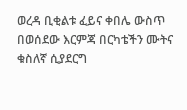ወረዳ ቢቂልቱ ፈይና ቀበሌ ውስጥ በወሰደው እርምጃ በርካቴችን ሙትና ቁስለኛ ሲያደርግ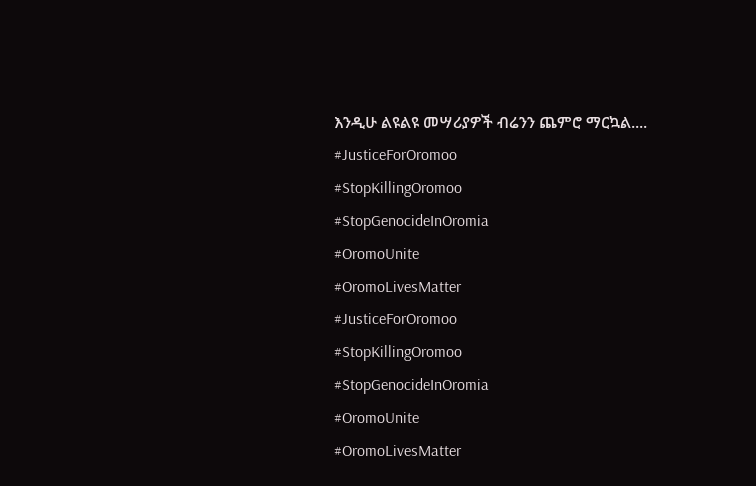እንዲሁ ልዩልዩ መሣሪያዎች ብሬንን ጨምሮ ማርኳል....
#JusticeForOromoo
#StopKillingOromoo
#StopGenocideInOromia
#OromoUnite
#OromoLivesMatter
#JusticeForOromoo
#StopKillingOromoo
#StopGenocideInOromia
#OromoUnite
#OromoLivesMatter